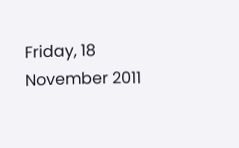Friday, 18 November 2011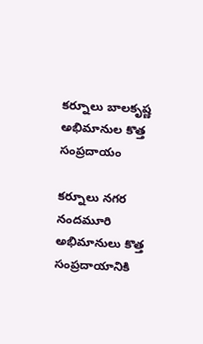కర్నూలు బాలకృష్ణ అభిమానుల కొత్త సంప్రదాయం

కర్నూలు నగర నందమూరి అభిమానులు కొత్త సంప్రదాయానికి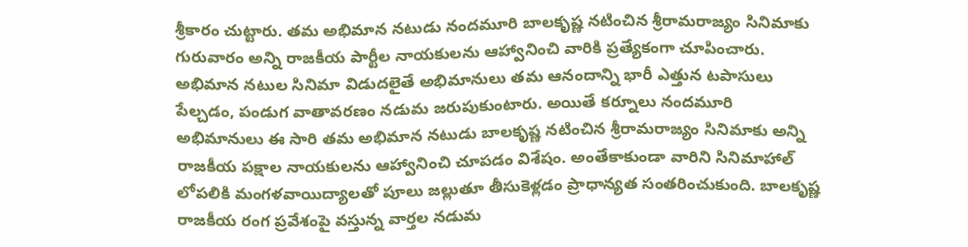శ్రీకారం చుట్టారు. తమ అభిమాన నటుడు నందమూరి బాలకృష్ణ నటించిన శ్రీరామరాజ్యం సినిమాకు గురువారం అన్ని రాజకీయ పార్టీల నాయకులను ఆహ్వానించి వారికి ప్రత్యేకంగా చూపించారు. అభిమాన నటుల సినిమా విడుదలైతే అభిమానులు తమ ఆనందాన్ని భారీ ఎత్తున టపాసులు పేల్చడం, పండుగ వాతావరణం నడుమ జరుపుకుంటారు. అయితే కర్నూలు నందమూరి అభిమానులు ఈ సారి తమ అభిమాన నటుడు బాలకృష్ణ నటించిన శ్రీరామరాజ్యం సినిమాకు అన్ని రాజకీయ పక్షాల నాయకులను ఆహ్వానించి చూపడం విశేషం. అంతేకాకుండా వారిని సినిమాహాల్ లోపలికి మంగళవాయిద్యాలతో పూలు జల్లుతూ తీసుకెళ్లడం ప్రాధాన్యత సంతరించుకుంది. బాలకృష్ణ రాజకీయ రంగ ప్రవేశంపై వస్తున్న వార్తల నడుమ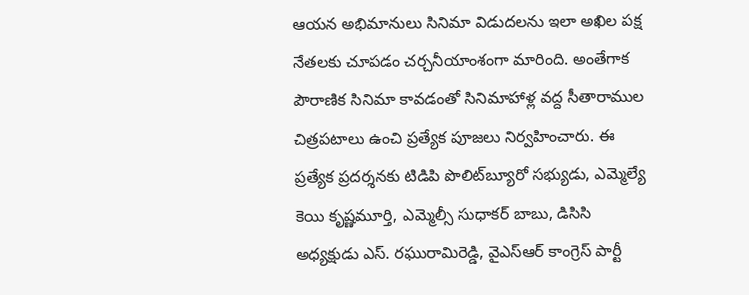ఆయన అభిమానులు సినిమా విడుదలను ఇలా అఖిల పక్ష నేతలకు చూపడం చర్చనీయాంశంగా మారింది. అంతేగాక పౌరాణిక సినిమా కావడంతో సినిమాహాళ్ల వద్ద సీతారాముల చిత్రపటాలు ఉంచి ప్రత్యేక పూజలు నిర్వహించారు. ఈ ప్రత్యేక ప్రదర్శనకు టిడిపి పొలిట్‌బ్యూరో సభ్యుడు, ఎమ్మెల్యే కెయి కృష్ణమూర్తి, ఎమ్మెల్సీ సుధాకర్ బాబు, డిసిసి అధ్యక్షుడు ఎస్. రఘురామిరెడ్డి, వైఎస్‌ఆర్ కాంగ్రెస్ పార్టీ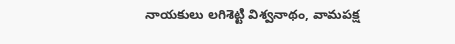నాయకులు లగిశెట్టి విశ్వనాథం, వామపక్ష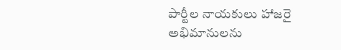పార్టీల నాయకులు హాజరై అభిమానులను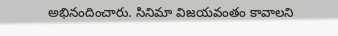అభినందించారు. సినిమా విజయవంతం కావాలని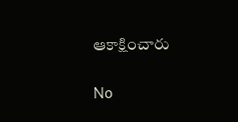ఆకాక్షించారు

No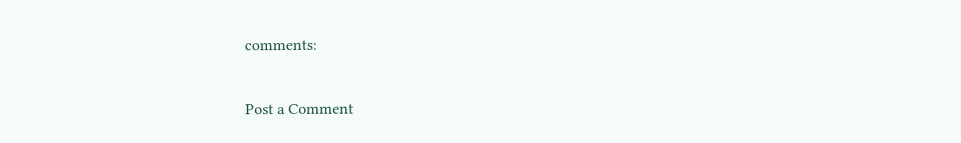comments:

Post a Comment